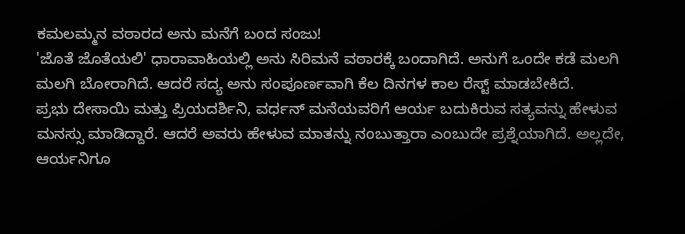ಕಮಲಮ್ಮನ ವಠಾರದ ಅನು ಮನೆಗೆ ಬಂದ ಸಂಜು!
'ಜೊತೆ ಜೊತೆಯಲಿ' ಧಾರಾವಾಹಿಯಲ್ಲಿ ಅನು ಸಿರಿಮನೆ ವಠಾರಕ್ಕೆ ಬಂದಾಗಿದೆ. ಅನುಗೆ ಒಂದೇ ಕಡೆ ಮಲಗಿ ಮಲಗಿ ಬೋರಾಗಿದೆ. ಆದರೆ ಸದ್ಯ ಅನು ಸಂಪೂರ್ಣವಾಗಿ ಕೆಲ ದಿನಗಳ ಕಾಲ ರೆಸ್ಟ್ ಮಾಡಬೇಕಿದೆ.
ಪ್ರಭು ದೇಸಾಯಿ ಮತ್ತು ಪ್ರಿಯದರ್ಶಿನಿ, ವರ್ಧನ್ ಮನೆಯವರಿಗೆ ಆರ್ಯ ಬದುಕಿರುವ ಸತ್ಯವನ್ನು ಹೇಳುವ ಮನಸ್ಸು ಮಾಡಿದ್ದಾರೆ. ಆದರೆ ಅವರು ಹೇಳುವ ಮಾತನ್ನು ನಂಬುತ್ತಾರಾ ಎಂಬುದೇ ಪ್ರಶ್ನೆಯಾಗಿದೆ. ಅಲ್ಲದೇ, ಆರ್ಯನಿಗೂ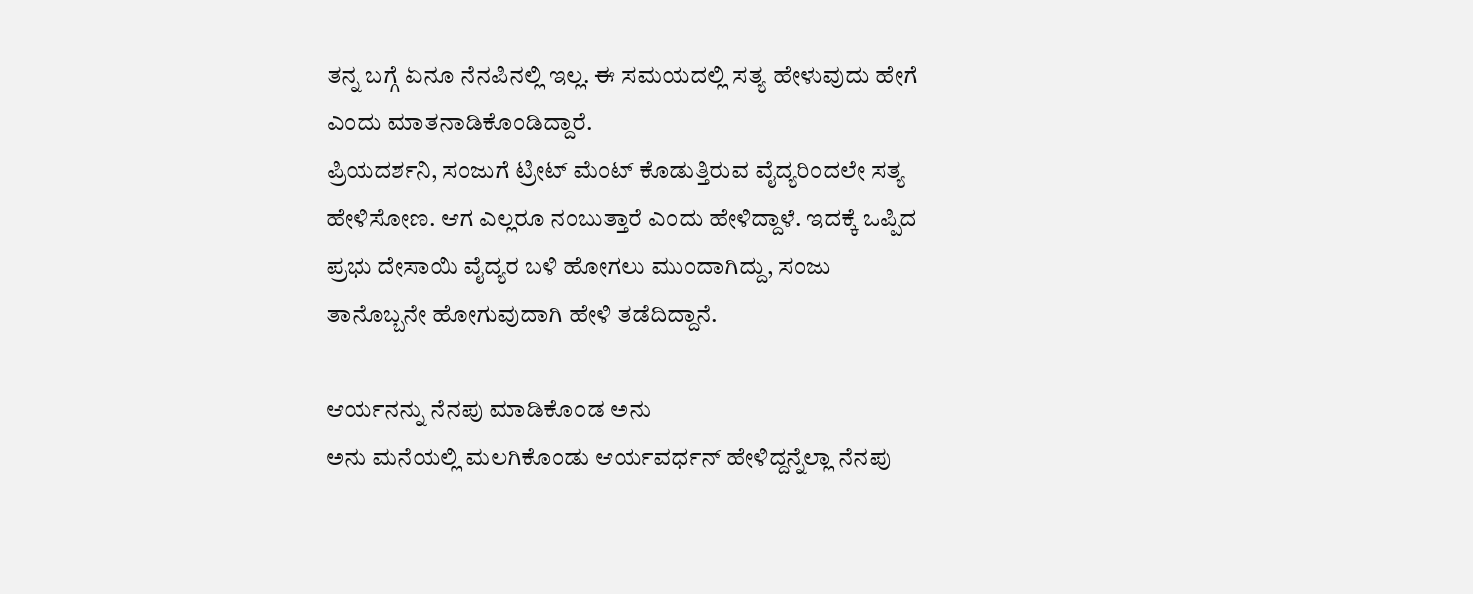ತನ್ನ ಬಗ್ಗೆ ಏನೂ ನೆನಪಿನಲ್ಲಿ ಇಲ್ಲ. ಈ ಸಮಯದಲ್ಲಿ ಸತ್ಯ ಹೇಳುವುದು ಹೇಗೆ ಎಂದು ಮಾತನಾಡಿಕೊಂಡಿದ್ದಾರೆ.
ಪ್ರಿಯದರ್ಶನಿ, ಸಂಜುಗೆ ಟ್ರೀಟ್ ಮೆಂಟ್ ಕೊಡುತ್ತಿರುವ ವೈದ್ಯರಿಂದಲೇ ಸತ್ಯ ಹೇಳಿಸೋಣ. ಆಗ ಎಲ್ಲರೂ ನಂಬುತ್ತಾರೆ ಎಂದು ಹೇಳಿದ್ದಾಳೆ. ಇದಕ್ಕೆ ಒಪ್ಪಿದ ಪ್ರಭು ದೇಸಾಯಿ ವೈದ್ಯರ ಬಳಿ ಹೋಗಲು ಮುಂದಾಗಿದ್ದು, ಸಂಜು ತಾನೊಬ್ಬನೇ ಹೋಗುವುದಾಗಿ ಹೇಳಿ ತಡೆದಿದ್ದಾನೆ.

ಆರ್ಯನನ್ನು ನೆನಪು ಮಾಡಿಕೊಂಡ ಅನು
ಅನು ಮನೆಯಲ್ಲಿ ಮಲಗಿಕೊಂಡು ಆರ್ಯವರ್ಧನ್ ಹೇಳಿದ್ದನ್ನೆಲ್ಲಾ ನೆನಪು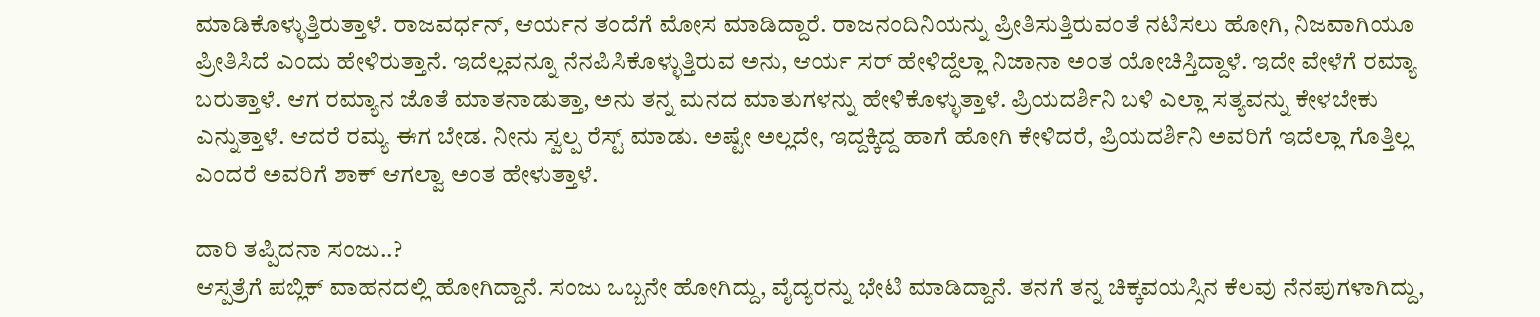ಮಾಡಿಕೊಳ್ಳುತ್ತಿರುತ್ತಾಳೆ. ರಾಜವರ್ಧನ್, ಆರ್ಯನ ತಂದೆಗೆ ಮೋಸ ಮಾಡಿದ್ದಾರೆ. ರಾಜನಂದಿನಿಯನ್ನು ಪ್ರೀತಿಸುತ್ತಿರುವಂತೆ ನಟಿಸಲು ಹೋಗಿ, ನಿಜವಾಗಿಯೂ ಪ್ರೀತಿಸಿದೆ ಎಂದು ಹೇಳಿರುತ್ತಾನೆ. ಇದೆಲ್ಲವನ್ನೂ ನೆನಪಿಸಿಕೊಳ್ಳುತ್ತಿರುವ ಅನು, ಆರ್ಯ ಸರ್ ಹೇಳಿದ್ದೆಲ್ಲಾ ನಿಜಾನಾ ಅಂತ ಯೋಚಿಸ್ತಿದ್ದಾಳೆ. ಇದೇ ವೇಳೆಗೆ ರಮ್ಯಾ ಬರುತ್ತಾಳೆ. ಆಗ ರಮ್ಯಾನ ಜೊತೆ ಮಾತನಾಡುತ್ತಾ, ಅನು ತನ್ನ ಮನದ ಮಾತುಗಳನ್ನು ಹೇಳಿಕೊಳ್ಳುತ್ತಾಳೆ. ಪ್ರಿಯದರ್ಶಿನಿ ಬಳಿ ಎಲ್ಲಾ ಸತ್ಯವನ್ನು ಕೇಳಬೇಕು ಎನ್ನುತ್ತಾಳೆ. ಆದರೆ ರಮ್ಯ ಈಗ ಬೇಡ. ನೀನು ಸ್ವಲ್ಪ ರೆಸ್ಟ್ ಮಾಡು. ಅಷ್ಟೇ ಅಲ್ಲದೇ, ಇದ್ದಕ್ಕಿದ್ದ ಹಾಗೆ ಹೋಗಿ ಕೇಳಿದರೆ, ಪ್ರಿಯದರ್ಶಿನಿ ಅವರಿಗೆ ಇದೆಲ್ಲಾ ಗೊತ್ತಿಲ್ಲ ಎಂದರೆ ಅವರಿಗೆ ಶಾಕ್ ಆಗಲ್ವಾ ಅಂತ ಹೇಳುತ್ತಾಳೆ.

ದಾರಿ ತಪ್ಪಿದನಾ ಸಂಜು..?
ಆಸ್ಪತ್ರೆಗೆ ಪಬ್ಲಿಕ್ ವಾಹನದಲ್ಲಿ ಹೋಗಿದ್ದಾನೆ. ಸಂಜು ಒಬ್ಬನೇ ಹೋಗಿದ್ದು, ವೈದ್ಯರನ್ನು ಭೇಟಿ ಮಾಡಿದ್ದಾನೆ. ತನಗೆ ತನ್ನ ಚಿಕ್ಕವಯಸ್ಸಿನ ಕೆಲವು ನೆನಪುಗಳಾಗಿದ್ದು,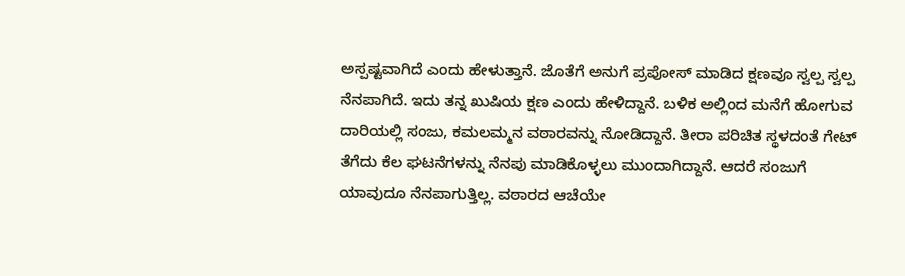ಅಸ್ಪಷ್ಟವಾಗಿದೆ ಎಂದು ಹೇಳುತ್ತಾನೆ. ಜೊತೆಗೆ ಅನುಗೆ ಪ್ರಪೋಸ್ ಮಾಡಿದ ಕ್ಷಣವೂ ಸ್ವಲ್ಪ ಸ್ವಲ್ಪ ನೆನಪಾಗಿದೆ. ಇದು ತನ್ನ ಖುಷಿಯ ಕ್ಷಣ ಎಂದು ಹೇಳಿದ್ದಾನೆ. ಬಳಿಕ ಅಲ್ಲಿಂದ ಮನೆಗೆ ಹೋಗುವ ದಾರಿಯಲ್ಲಿ ಸಂಜು, ಕಮಲಮ್ಮನ ವಠಾರವನ್ನು ನೋಡಿದ್ದಾನೆ. ತೀರಾ ಪರಿಚಿತ ಸ್ಥಳದಂತೆ ಗೇಟ್ ತೆಗೆದು ಕೆಲ ಘಟನೆಗಳನ್ನು ನೆನಪು ಮಾಡಿಕೊಳ್ಳಲು ಮುಂದಾಗಿದ್ದಾನೆ. ಆದರೆ ಸಂಜುಗೆ ಯಾವುದೂ ನೆನಪಾಗುತ್ತಿಲ್ಲ. ವಠಾರದ ಆಚೆಯೇ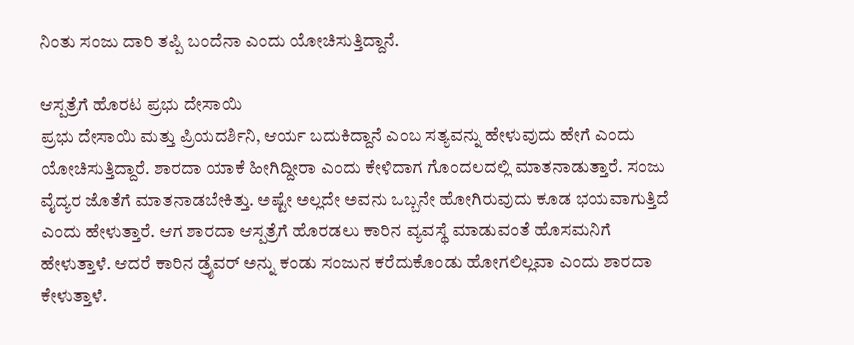ನಿಂತು ಸಂಜು ದಾರಿ ತಪ್ಪಿ ಬಂದೆನಾ ಎಂದು ಯೋಚಿಸುತ್ತಿದ್ದಾನೆ.

ಆಸ್ಪತ್ರೆಗೆ ಹೊರಟ ಪ್ರಭು ದೇಸಾಯಿ
ಪ್ರಭು ದೇಸಾಯಿ ಮತ್ತು ಪ್ರಿಯದರ್ಶಿನಿ, ಆರ್ಯ ಬದುಕಿದ್ದಾನೆ ಎಂಬ ಸತ್ಯವನ್ನು ಹೇಳುವುದು ಹೇಗೆ ಎಂದು ಯೋಚಿಸುತ್ತಿದ್ದಾರೆ. ಶಾರದಾ ಯಾಕೆ ಹೀಗಿದ್ದೀರಾ ಎಂದು ಕೇಳಿದಾಗ ಗೊಂದಲದಲ್ಲಿ ಮಾತನಾಡುತ್ತಾರೆ. ಸಂಜು ವೈದ್ಯರ ಜೊತೆಗೆ ಮಾತನಾಡಬೇಕಿತ್ತು. ಅಷ್ಟೇ ಅಲ್ಲದೇ ಅವನು ಒಬ್ಬನೇ ಹೋಗಿರುವುದು ಕೂಡ ಭಯವಾಗುತ್ತಿದೆ ಎಂದು ಹೇಳುತ್ತಾರೆ. ಆಗ ಶಾರದಾ ಆಸ್ಪತ್ರೆಗೆ ಹೊರಡಲು ಕಾರಿನ ವ್ಯವಸ್ಥೆ ಮಾಡುವಂತೆ ಹೊಸಮನಿಗೆ ಹೇಳುತ್ತಾಳೆ. ಆದರೆ ಕಾರಿನ ಡ್ರೈವರ್ ಅನ್ನು ಕಂಡು ಸಂಜುನ ಕರೆದುಕೊಂಡು ಹೋಗಲಿಲ್ಲವಾ ಎಂದು ಶಾರದಾ ಕೇಳುತ್ತಾಳೆ.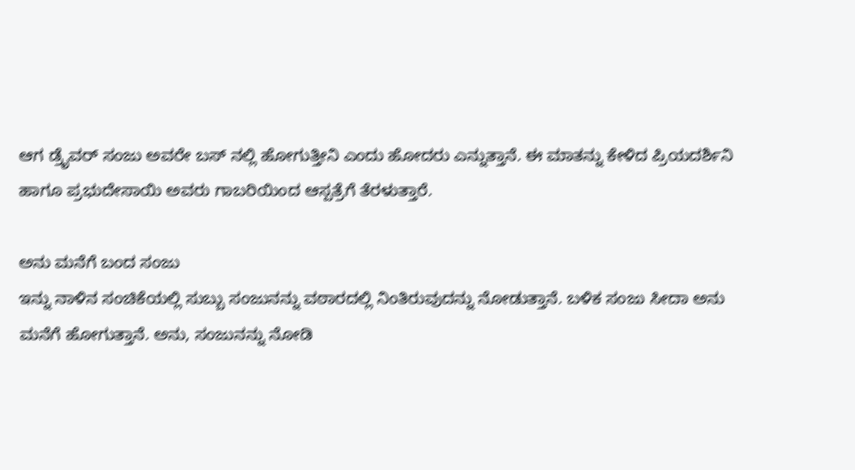ಆಗ ಡ್ರೈವರ್ ಸಂಜು ಅವರೇ ಬಸ್ ನಲ್ಲಿ ಹೋಗುತ್ತೀನಿ ಎಂದು ಹೋದರು ಎನ್ನುತ್ತಾನೆ. ಈ ಮಾತನ್ನು ಕೇಳಿದ ಪ್ರಿಯದರ್ಶಿನಿ ಹಾಗೂ ಪ್ರಭುದೇಸಾಯಿ ಅವರು ಗಾಬರಿಯಿಂದ ಆಸ್ಪತ್ರೆಗೆ ತೆರಳುತ್ತಾರೆ.

ಅನು ಮನೆಗೆ ಬಂದ ಸಂಜು
ಇನ್ನು ನಾಳಿನ ಸಂಚಿಕೆಯಲ್ಲಿ ಸುಬ್ಬು ಸಂಜುನನ್ನು ವಠಾರದಲ್ಲಿ ನಿಂತಿರುವುದನ್ನು ನೋಡುತ್ತಾನೆ. ಬಳಿಕ ಸಂಜು ಸೀದಾ ಅನು ಮನೆಗೆ ಹೋಗುತ್ತಾನೆ. ಅನು, ಸಂಜುನನ್ನು ನೋಡಿ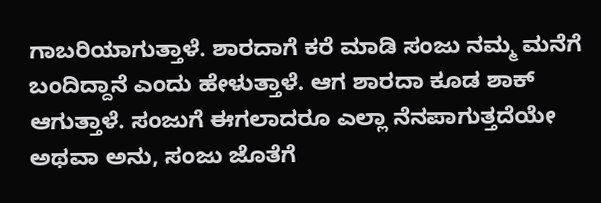ಗಾಬರಿಯಾಗುತ್ತಾಳೆ. ಶಾರದಾಗೆ ಕರೆ ಮಾಡಿ ಸಂಜು ನಮ್ಮ ಮನೆಗೆ ಬಂದಿದ್ದಾನೆ ಎಂದು ಹೇಳುತ್ತಾಳೆ. ಆಗ ಶಾರದಾ ಕೂಡ ಶಾಕ್ ಆಗುತ್ತಾಳೆ. ಸಂಜುಗೆ ಈಗಲಾದರೂ ಎಲ್ಲಾ ನೆನಪಾಗುತ್ತದೆಯೇ ಅಥವಾ ಅನು, ಸಂಜು ಜೊತೆಗೆ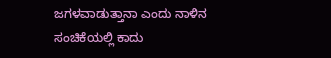ಜಗಳವಾಡುತ್ತಾನಾ ಎಂದು ನಾಳಿನ ಸಂಚಿಕೆಯಲ್ಲಿ ಕಾದು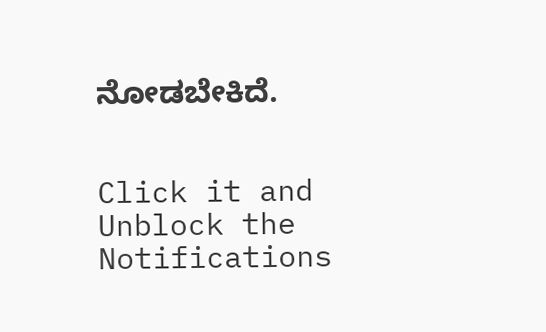ನೋಡಬೇಕಿದೆ.


Click it and Unblock the Notifications